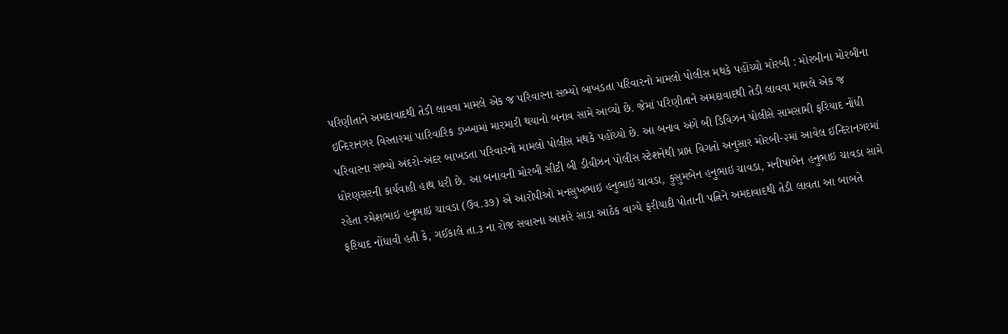પરિણીતાને અમદાવાદથી તેડી લાવવા મામલે એક જ પરિવારના સભ્યો બાખડતા પરિવારનો મામલો પોલીસ મથકે પહોંચ્યો મોરબી : મોરબીના મોરબીના ઇન્દિરાનગર વિસ્તારમાં પારિવારિક ડખ્ખામાં મારમારી થયાનો બનાવ સામે આવ્યો છે. જેમાં પરિણીતાને અમદાવાદથી તેડી લાવવા મામલે એક જ પરિવારના સભ્યો અંદરો-અંદર બાખડતા પરિવારનો મામલો પોલીસ મથકે પહોંચ્યો છે. આ બનાવ અંગે બી ડિવિઝન પોલીસે સામસામી ફરિયાદ નોંધી ધોરણસરની કાર્યવાહી હાથ ધરી છે. આ બનાવની મોરબી સીટી બી ડીવીઝન પોલીસ સ્ટેશનેથી પ્રાપ્ત વિગતો અનુસાર મોરબી-૨માં આવેલ ઇન્દિરાનગરમાં રહેતા રમેશભાઇ હનુભાઇ ચાવડા (ઉવ.૩૭) એ આરોપીઓ મનસુખભાઇ હનુભાઇ ચાવડા, કુસુમબેન હનુભાઇ ચાવડા, મનીષાબેન હનુભાઇ ચાવડા સામે ફરિયાદ નોંધાવી હતી કે, ગઈકાલે તા.૩ ના રોજ સવારના આશરે સાડા આઠેક વાગ્યે ફરીયાદી પોતાની પત્નિને અમદાવાદથી તેડી લાવતા આ બાબતે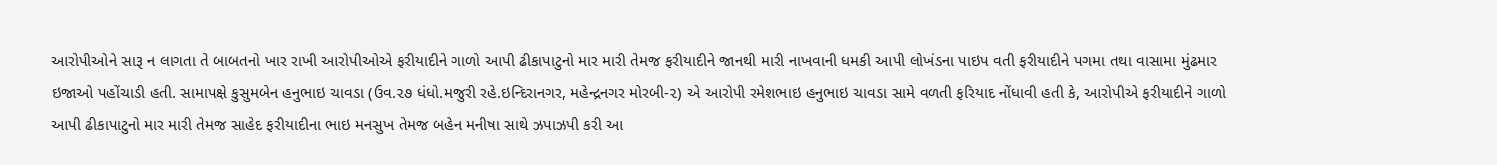આરોપીઓને સારૂ ન લાગતા તે બાબતનો ખાર રાખી આરોપીઓએ ફરીયાદીને ગાળો આપી ઢીકાપાટુનો માર મારી તેમજ ફરીયાદીને જાનથી મારી નાખવાની ધમકી આપી લોખંડના પાઇપ વતી ફરીયાદીને પગમા તથા વાસામા મુંઢમાર ઇજાઓ પહોંચાડી હતી. સામાપક્ષે કુસુમબેન હનુભાઇ ચાવડા (ઉવ.૨૭ ધંધો.મજુરી રહે.ઇન્દિરાનગર, મહેન્દ્રનગર મોરબી-૨) એ આરોપી રમેશભાઇ હનુભાઇ ચાવડા સામે વળતી ફરિયાદ નોંધાવી હતી કે, આરોપીએ ફરીયાદીને ગાળો આપી ઢીકાપાટુનો માર મારી તેમજ સાહેદ ફરીયાદીના ભાઇ મનસુખ તેમજ બહેન મનીષા સાથે ઝપાઝપી કરી આ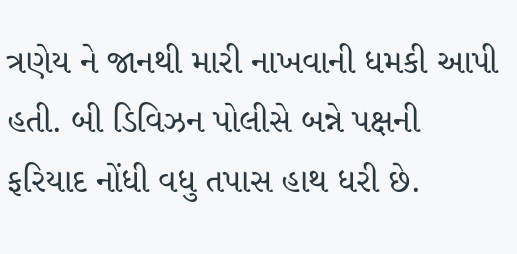ત્રણેય ને જાનથી મારી નાખવાની ધમકી આપી હતી. બી ડિવિઝન પોલીસે બન્ને પક્ષની ફરિયાદ નોંધી વધુ તપાસ હાથ ધરી છે.